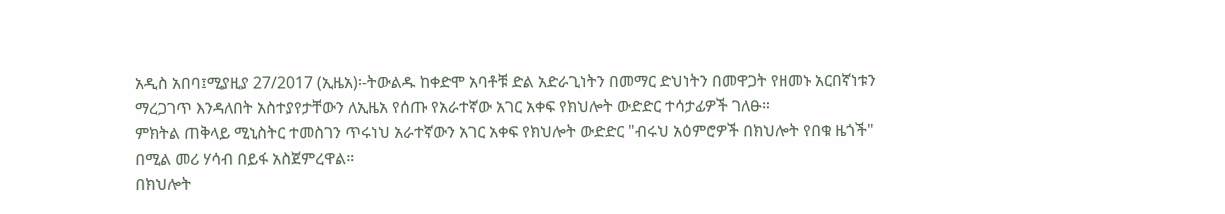አዲስ አበባ፤ሚያዚያ 27/2017 (ኢዜአ)፡-ትውልዱ ከቀድሞ አባቶቹ ድል አድራጊነትን በመማር ድህነትን በመዋጋት የዘመኑ አርበኛነቱን ማረጋገጥ እንዳለበት አስተያየታቸውን ለኢዜአ የሰጡ የአራተኛው አገር አቀፍ የክህሎት ውድድር ተሳታፊዎች ገለፁ።
ምክትል ጠቅላይ ሚኒስትር ተመስገን ጥሩነህ አራተኛውን አገር አቀፍ የክህሎት ውድድር "ብሩህ አዕምሮዎች በክህሎት የበቁ ዜጎች" በሚል መሪ ሃሳብ በይፋ አስጀምረዋል።
በክህሎት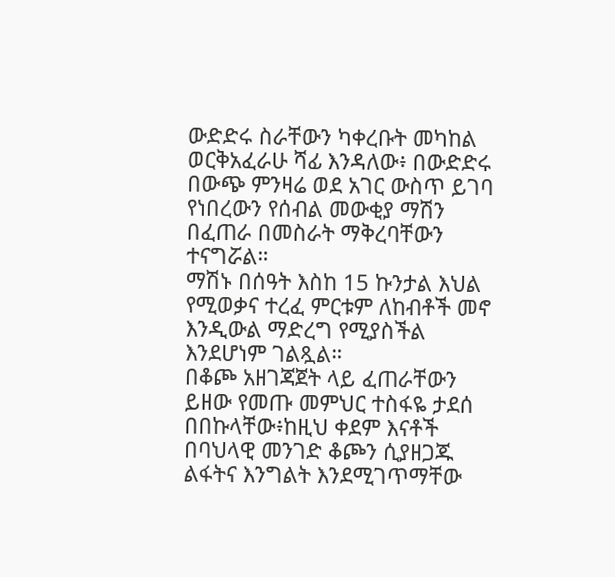ውድድሩ ስራቸውን ካቀረቡት መካከል ወርቅአፈራሁ ሻፊ እንዳለው፥ በውድድሩ በውጭ ምንዛሬ ወደ አገር ውስጥ ይገባ የነበረውን የሰብል መውቂያ ማሽን በፈጠራ በመስራት ማቅረባቸውን ተናግሯል።
ማሽኑ በሰዓት እስከ 15 ኩንታል እህል የሚወቃና ተረፈ ምርቱም ለከብቶች መኖ እንዲውል ማድረግ የሚያስችል እንደሆነም ገልጿል።
በቆጮ አዘገጃጀት ላይ ፈጠራቸውን ይዘው የመጡ መምህር ተስፋዬ ታደሰ በበኩላቸው፥ከዚህ ቀደም እናቶች በባህላዊ መንገድ ቆጮን ሲያዘጋጁ ልፋትና እንግልት እንደሚገጥማቸው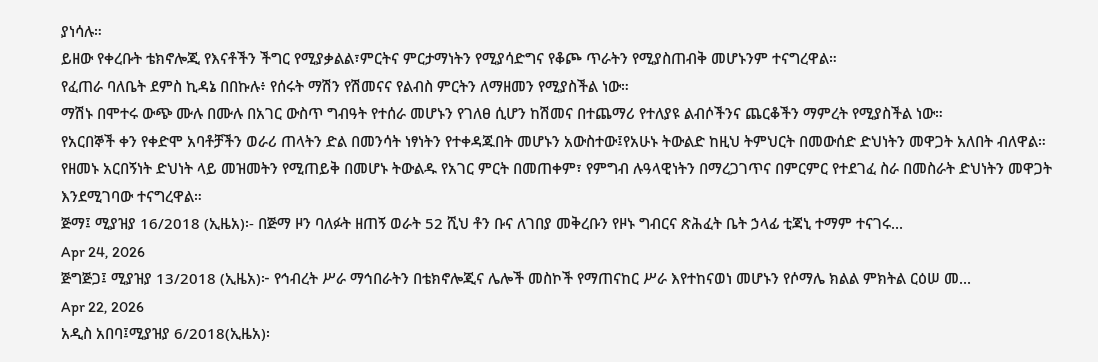ያነሳሉ።
ይዘው የቀረቡት ቴክኖሎጂ የእናቶችን ችግር የሚያቃልል፣ምርትና ምርታማነትን የሚያሳድግና የቆጮ ጥራትን የሚያስጠብቅ መሆኑንም ተናግረዋል።
የፈጠራ ባለቤት ደምስ ኪዳኔ በበኩሉ፥ የሰሩት ማሽን የሽመናና የልብስ ምርትን ለማዘመን የሚያስችል ነው።
ማሽኑ በሞተሩ ውጭ ሙሉ በሙሉ በአገር ውስጥ ግብዓት የተሰራ መሆኑን የገለፀ ሲሆን ከሽመና በተጨማሪ የተለያዩ ልብሶችንና ጨርቆችን ማምረት የሚያስችል ነው።
የአርበኞች ቀን የቀድሞ አባቶቻችን ወራሪ ጠላትን ድል በመንሳት ነፃነትን የተቀዳጁበት መሆኑን አውስተው፤የአሁኑ ትውልድ ከዚህ ትምህርት በመውሰድ ድህነትን መዋጋት አለበት ብለዋል።
የዘመኑ አርበኝነት ድህነት ላይ መዝመትን የሚጠይቅ በመሆኑ ትውልዱ የአገር ምርት በመጠቀም፣ የምግብ ሉዓላዊነትን በማረጋገጥና በምርምር የተደገፈ ስራ በመስራት ድህነትን መዋጋት እንደሚገባው ተናግረዋል።
ጅማ፤ ሚያዝያ 16/2018 (ኢዜአ)፡- በጅማ ዞን ባለፉት ዘጠኝ ወራት 52 ሺህ ቶን ቡና ለገበያ መቅረቡን የዞኑ ግብርና ጽሕፈት ቤት ኃላፊ ቲጃኒ ተማም ተናገሩ...
Apr 24, 2026
ጅግጅጋ፤ ሚያዝያ 13/2018 (ኢዜአ)፦ የኅብረት ሥራ ማኅበራትን በቴክኖሎጂና ሌሎች መስኮች የማጠናከር ሥራ እየተከናወነ መሆኑን የሶማሌ ክልል ምክትል ርዕሠ መ...
Apr 22, 2026
አዲስ አበባ፤ሚያዝያ 6/2018(ኢዜአ)፡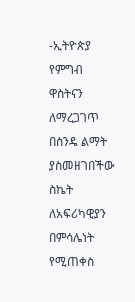-ኢትዮጵያ የምግብ ዋስትናን ለማረጋገጥ በስንዴ ልማት ያስመዘገበችው ስኬት ለአፍሪካዊያን በምሳሌነት የሚጠቀስ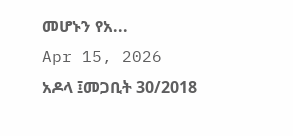መሆኑን የአ...
Apr 15, 2026
አዶላ ፤መጋቢት 30/2018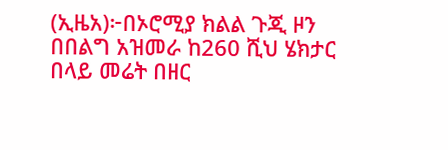(ኢዜአ)፦በኦሮሚያ ክልል ጉጂ ዞን በበልግ አዝመራ ከ260 ሺህ ሄክታር በላይ መሬት በዘር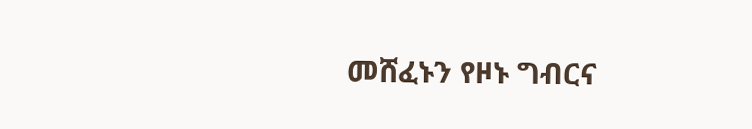መሸፈኑን የዞኑ ግብርና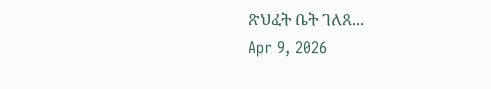ጽህፈት ቤት ገለጸ...
Apr 9, 2026